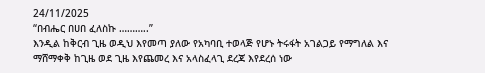24/11/2025
“በብሔር በሀበ ፈለስኩ ………..”
እንዲል ከቅርብ ጊዜ ወዲህ እየመጣ ያለው የአካባቢ ተወላጅ የሆኑ ትሩፋት አገልጋይ የማግለል እና ማሸማቀቅ ከጊዜ ወደ ጊዜ እየጨመረ እና አላስፈላጊ ደረጃ እየደረሰ ነው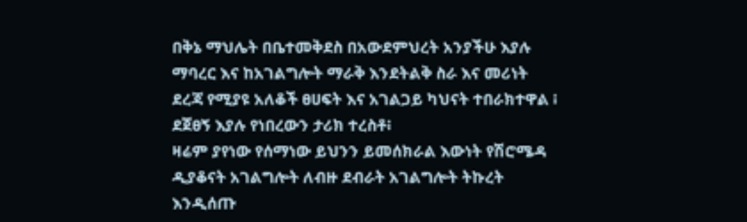በቅኔ ማህሌት በቤተመቅደስ በአውደምህረት አንያችሁ እያሉ ማባረር እና ከአገልግሎት ማራቅ እንደትልቅ ስራ እና መሪነት ደረጃ የሚያዩ አለቆች ፀሀፍት እና አገልጋይ ካህናት ተበራክተዋል ፧ ደጀፀኝ እያሉ የነበረውን ታሪክ ተረስቶ፧
ዛሬም ያየነው የሰማነው ይህንን ይመሰክራል እውነት የሽሮሜዳ ዲያቆናት አገልግሎት ለብዙ ደብራት አገልግሎት ትኩረት እንዲሰጡ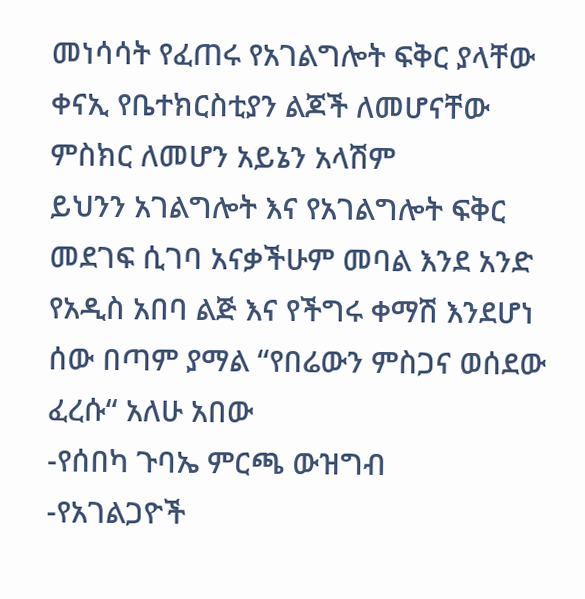መነሳሳት የፈጠሩ የአገልግሎት ፍቅር ያላቸው ቀናኢ የቤተክርስቲያን ልጆች ለመሆናቸው ምስክር ለመሆን አይኔን አላሽም
ይህንን አገልግሎት እና የአገልግሎት ፍቅር መደገፍ ሲገባ አናቃችሁም መባል እንደ አንድ የአዲስ አበባ ልጅ እና የችግሩ ቀማሽ እንደሆነ ሰው በጣም ያማል “የበሬውን ምስጋና ወሰደው ፈረሱ“ አለሁ አበው
-የሰበካ ጉባኤ ምርጫ ውዝግብ
-የአገልጋዮች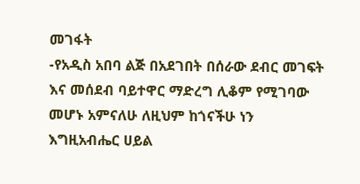መገፋት
-የአዲስ አበባ ልጅ በአደገበት በሰራው ደብር መገፍት እና መሰደብ ባይተዋር ማድረግ ሊቆም የሚገባው መሆኑ አምናለሁ ለዚህም ከጎናችሁ ነን
እግዚአብሔር ሀይል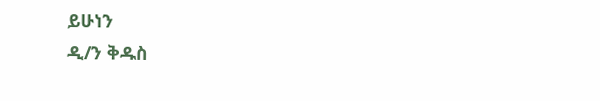ይሁነን
ዲ/ን ቅዱስ